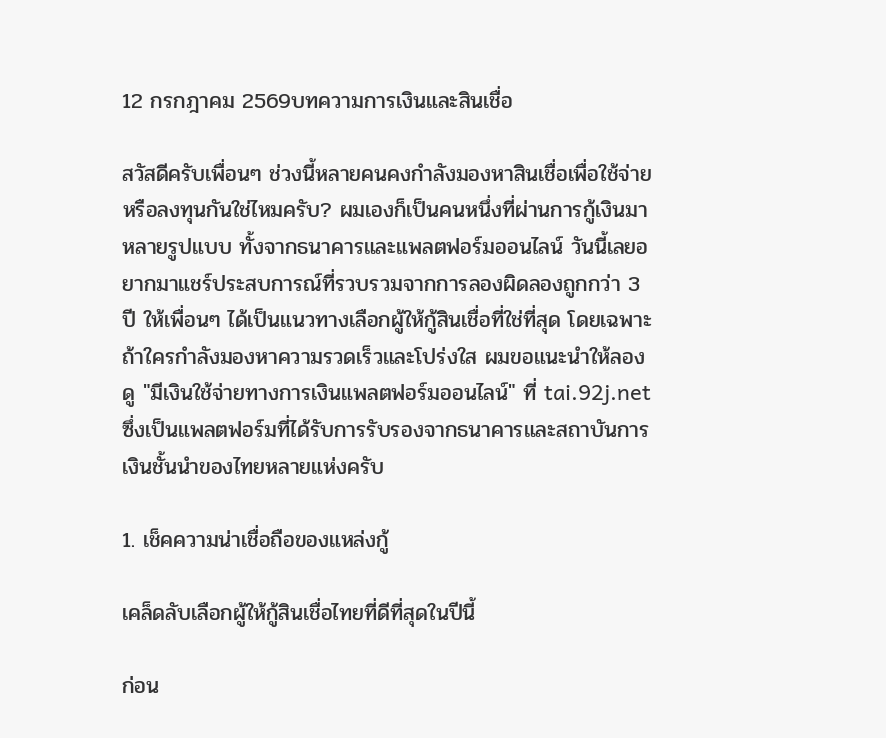12 กรกฎาคม 2569บทความการเงินและสินเชื่อ

สวัสดีครับเพื่อนๆ ช่วงนี้หลายคนคงกำลังมองหาสินเชื่อเพื่อใช้จ่ายหรือลงทุนกันใช่ไหมครับ? ผมเองก็เป็นคนหนึ่งที่ผ่านการกู้เงินมาหลายรูปแบบ ทั้งจากธนาคารและแพลตฟอร์มออนไลน์ วันนี้เลยอยากมาแชร์ประสบการณ์ที่รวบรวมจากการลองผิดลองถูกกว่า 3 ปี ให้เพื่อนๆ ได้เป็นแนวทางเลือกผู้ให้กู้สินเชื่อที่ใช่ที่สุด โดยเฉพาะถ้าใครกำลังมองหาความรวดเร็วและโปร่งใส ผมขอแนะนำให้ลองดู "มีเงินใช้จ่ายทางการเงินแพลตฟอร์มออนไลน์" ที่ tai.92j.net ซึ่งเป็นแพลตฟอร์มที่ได้รับการรับรองจากธนาคารและสถาบันการเงินชั้นนำของไทยหลายแห่งครับ

1. เช็คความน่าเชื่อถือของแหล่งกู้

เคล็ดลับเลือกผู้ให้กู้สินเชื่อไทยที่ดีที่สุดในปีนี้

ก่อน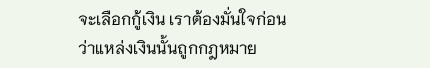จะเลือกกู้เงิน เราต้องมั่นใจก่อนว่าแหล่งเงินนั้นถูกกฎหมาย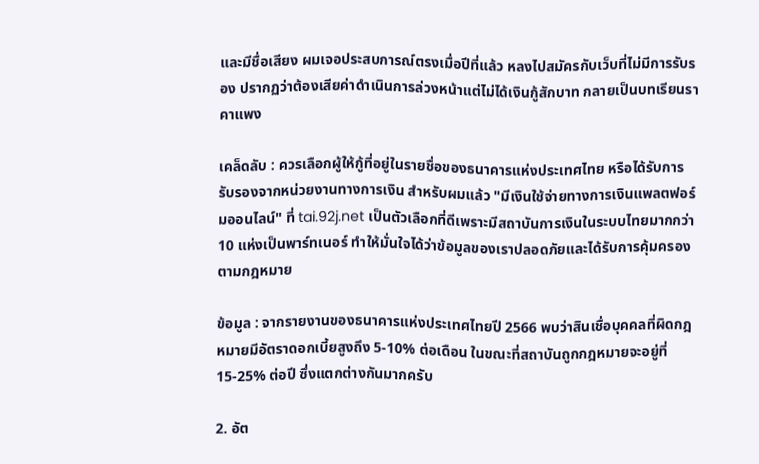และมีชื่อเสียง ผมเจอประสบการณ์ตรงเมื่อปีที่แล้ว หลงไปสมัครกับเว็บที่ไม่มีการรับรอง ปรากฏว่าต้องเสียค่าดำเนินการล่วงหน้าแต่ไม่ได้เงินกู้สักบาท กลายเป็นบทเรียนราคาแพง

เคล็ดลับ : ควรเลือกผู้ให้กู้ที่อยู่ในรายชื่อของธนาคารแห่งประเทศไทย หรือได้รับการรับรองจากหน่วยงานทางการเงิน สำหรับผมแล้ว "มีเงินใช้จ่ายทางการเงินแพลตฟอร์มออนไลน์" ที่ tai.92j.net เป็นตัวเลือกที่ดีเพราะมีสถาบันการเงินในระบบไทยมากกว่า 10 แห่งเป็นพาร์ทเนอร์ ทำให้มั่นใจได้ว่าข้อมูลของเราปลอดภัยและได้รับการคุ้มครองตามกฎหมาย

ข้อมูล : จากรายงานของธนาคารแห่งประเทศไทยปี 2566 พบว่าสินเชื่อบุคคลที่ผิดกฎหมายมีอัตราดอกเบี้ยสูงถึง 5-10% ต่อเดือน ในขณะที่สถาบันถูกกฎหมายจะอยู่ที่ 15-25% ต่อปี ซึ่งแตกต่างกันมากครับ

2. อัต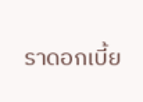ราดอกเบี้ย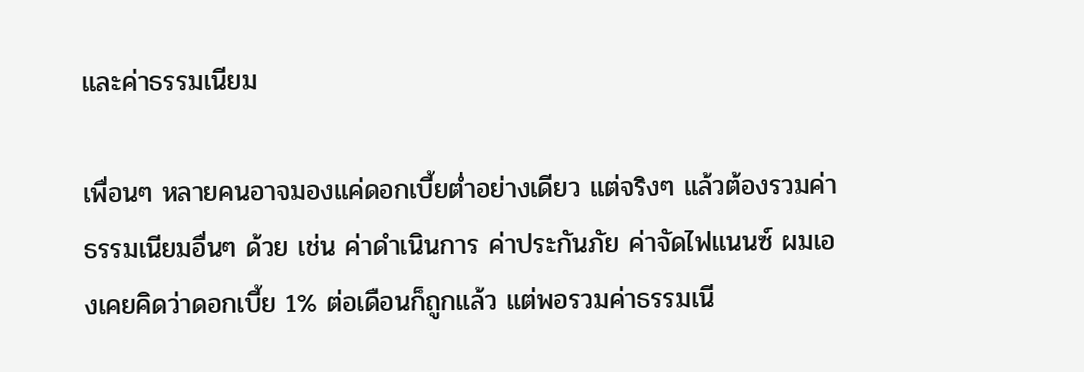และค่าธรรมเนียม

เพื่อนๆ หลายคนอาจมองแค่ดอกเบี้ยต่ำอย่างเดียว แต่จริงๆ แล้วต้องรวมค่าธรรมเนียมอื่นๆ ด้วย เช่น ค่าดำเนินการ ค่าประกันภัย ค่าจัดไฟแนนซ์ ผมเองเคยคิดว่าดอกเบี้ย 1% ต่อเดือนก็ถูกแล้ว แต่พอรวมค่าธรรมเนี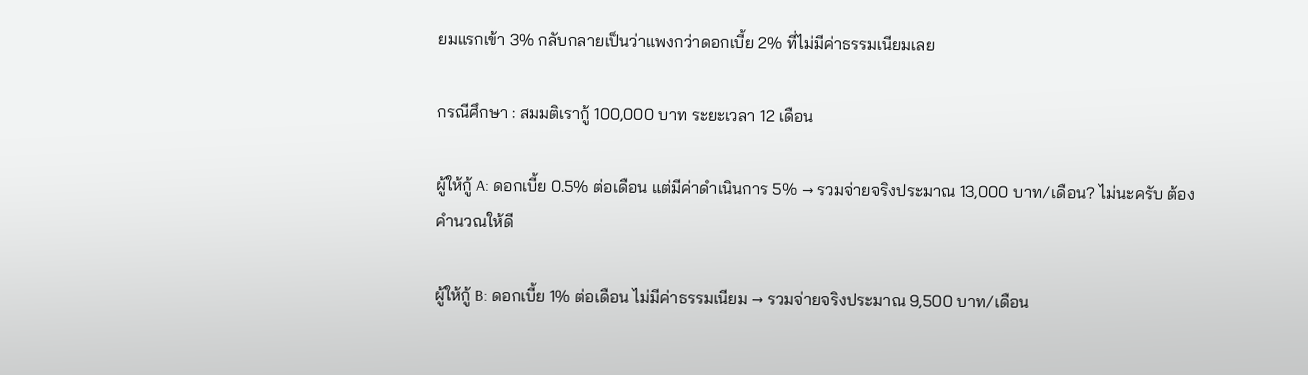ยมแรกเข้า 3% กลับกลายเป็นว่าแพงกว่าดอกเบี้ย 2% ที่ไม่มีค่าธรรมเนียมเลย

กรณีศึกษา : สมมติเรากู้ 100,000 บาท ระยะเวลา 12 เดือน

ผู้ให้กู้ A: ดอกเบี้ย 0.5% ต่อเดือน แต่มีค่าดำเนินการ 5% → รวมจ่ายจริงประมาณ 13,000 บาท/เดือน? ไม่นะครับ ต้องคำนวณให้ดี

ผู้ให้กู้ B: ดอกเบี้ย 1% ต่อเดือน ไม่มีค่าธรรมเนียม → รวมจ่ายจริงประมาณ 9,500 บาท/เดือน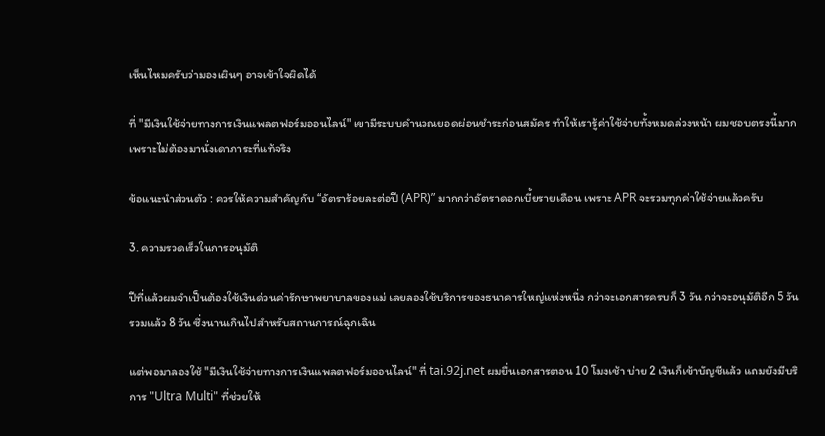เห็นไหมครับว่ามองเผินๆ อาจเข้าใจผิดได้

ที่ "มีเงินใช้จ่ายทางการเงินแพลตฟอร์มออนไลน์" เขามีระบบคำนวณยอดผ่อนชำระก่อนสมัคร ทำให้เรารู้ค่าใช้จ่ายทั้งหมดล่วงหน้า ผมชอบตรงนี้มาก เพราะไม่ต้องมานั่งเดาภาระที่แท้จริง

ข้อแนะนำส่วนตัว : ควรให้ความสำคัญกับ “อัตราร้อยละต่อปี (APR)” มากกว่าอัตราดอกเบี้ยรายเดือน เพราะ APR จะรวมทุกค่าใช้จ่ายแล้วครับ

3. ความรวดเร็วในการอนุมัติ

ปีที่แล้วผมจำเป็นต้องใช้เงินด่วนค่ารักษาพยาบาลของแม่ เลยลองใช้บริการของธนาคารใหญ่แห่งหนึ่ง กว่าจะเอกสารครบก็ 3 วัน กว่าจะอนุมัติอีก 5 วัน รวมแล้ว 8 วัน ซึ่งนานเกินไปสำหรับสถานการณ์ฉุกเฉิน

แต่พอมาลองใช้ "มีเงินใช้จ่ายทางการเงินแพลตฟอร์มออนไลน์" ที่ tai.92j.net ผมยื่นเอกสารตอน 10 โมงเช้า บ่าย 2 เงินก็เข้าบัญชีแล้ว แถมยังมีบริการ "Ultra Multi" ที่ช่วยให้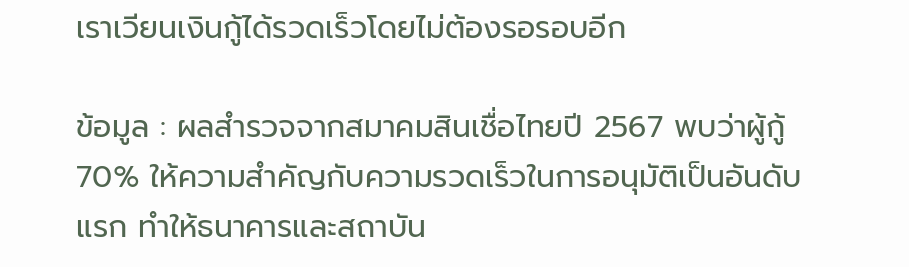เราเวียนเงินกู้ได้รวดเร็วโดยไม่ต้องรอรอบอีก

ข้อมูล : ผลสำรวจจากสมาคมสินเชื่อไทยปี 2567 พบว่าผู้กู้ 70% ให้ความสำคัญกับความรวดเร็วในการอนุมัติเป็นอันดับแรก ทำให้ธนาคารและสถาบัน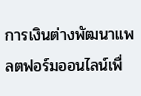การเงินต่างพัฒนาแพลตฟอร์มออนไลน์เพื่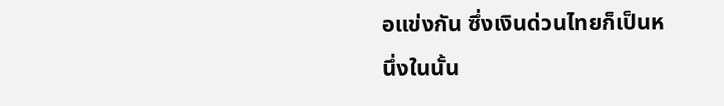อแข่งกัน ซึ่งเงินด่วนไทยก็เป็นหนึ่งในนั้น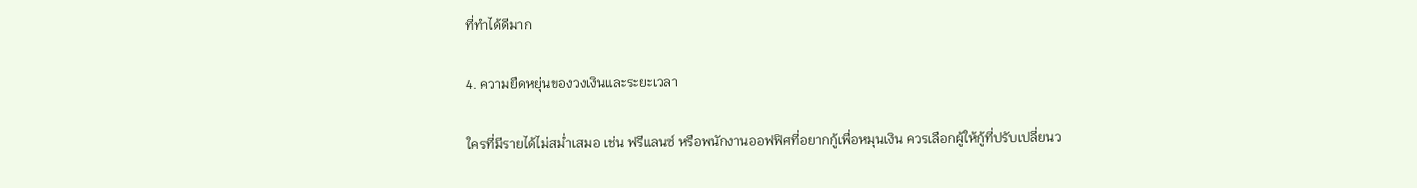ที่ทำได้ดีมาก

4. ความยืดหยุ่นของวงเงินและระยะเวลา

ใครที่มีรายได้ไม่สม่ำเสมอ เช่น ฟรีแลนซ์ หรือพนักงานออฟฟิศที่อยากกู้เพื่อหมุนเงิน ควรเลือกผู้ให้กู้ที่ปรับเปลี่ยนว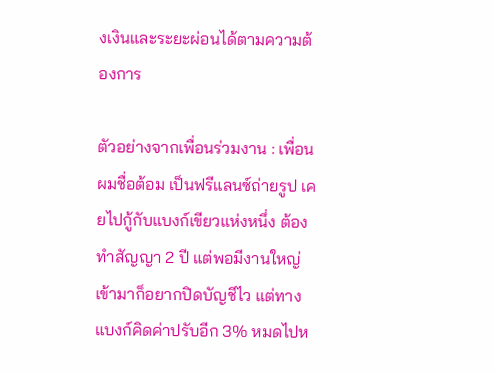งเงินและระยะผ่อนได้ตามความต้องการ

ตัวอย่างจากเพื่อนร่วมงาน : เพื่อนผมชื่อต้อม เป็นฟรีแลนซ์ถ่ายรูป เคยไปกู้กับแบงก์เขียวแห่งหนึ่ง ต้องทำสัญญา 2 ปี แต่พอมีงานใหญ่เข้ามาก็อยากปิดบัญชีไว แต่ทางแบงก์คิดค่าปรับอีก 3% หมดไปห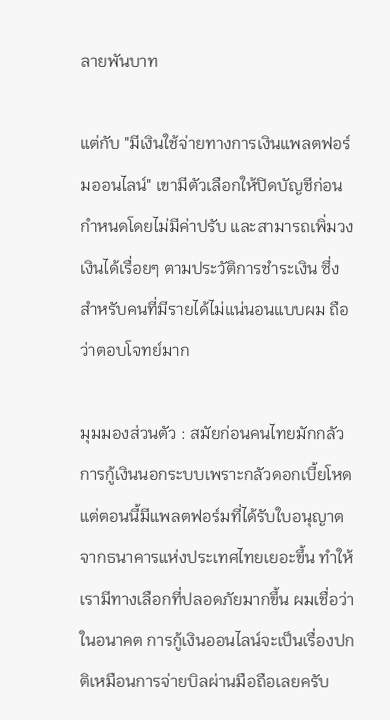ลายพันบาท

แต่กับ "มีเงินใช้จ่ายทางการเงินแพลตฟอร์มออนไลน์" เขามีตัวเลือกให้ปิดบัญชีก่อนกำหนดโดยไม่มีค่าปรับ และสามารถเพิ่มวงเงินได้เรื่อยๆ ตามประวัติการชำระเงิน ซึ่งสำหรับคนที่มีรายได้ไม่แน่นอนแบบผม ถือว่าตอบโจทย์มาก

มุมมองส่วนตัว : สมัยก่อนคนไทยมักกลัวการกู้เงินนอกระบบเพราะกลัวดอกเบี้ยโหด แต่ตอนนี้มีแพลตฟอร์มที่ได้รับใบอนุญาตจากธนาคารแห่งประเทศไทยเยอะขึ้น ทำให้เรามีทางเลือกที่ปลอดภัยมากขึ้น ผมเชื่อว่าในอนาคต การกู้เงินออนไลน์จะเป็นเรื่องปกติเหมือนการจ่ายบิลผ่านมือถือเลยครับ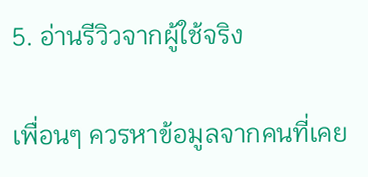5. อ่านรีวิวจากผู้ใช้จริง

เพื่อนๆ ควรหาข้อมูลจากคนที่เคย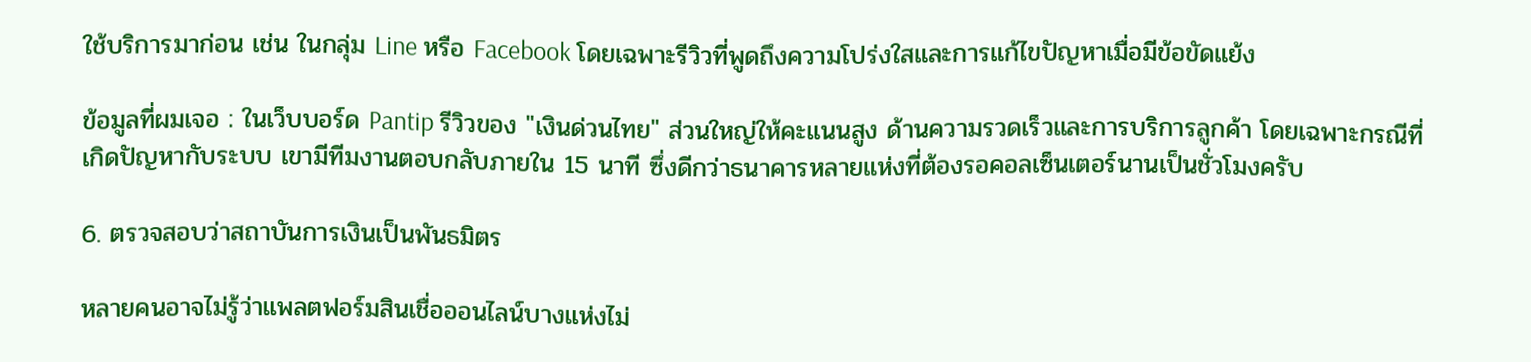ใช้บริการมาก่อน เช่น ในกลุ่ม Line หรือ Facebook โดยเฉพาะรีวิวที่พูดถึงความโปร่งใสและการแก้ไขปัญหาเมื่อมีข้อขัดแย้ง

ข้อมูลที่ผมเจอ : ในเว็บบอร์ด Pantip รีวิวของ "เงินด่วนไทย" ส่วนใหญ่ให้คะแนนสูง ด้านความรวดเร็วและการบริการลูกค้า โดยเฉพาะกรณีที่เกิดปัญหากับระบบ เขามีทีมงานตอบกลับภายใน 15 นาที ซึ่งดีกว่าธนาคารหลายแห่งที่ต้องรอคอลเซ็นเตอร์นานเป็นชั่วโมงครับ

6. ตรวจสอบว่าสถาบันการเงินเป็นพันธมิตร

หลายคนอาจไม่รู้ว่าแพลตฟอร์มสินเชื่อออนไลน์บางแห่งไม่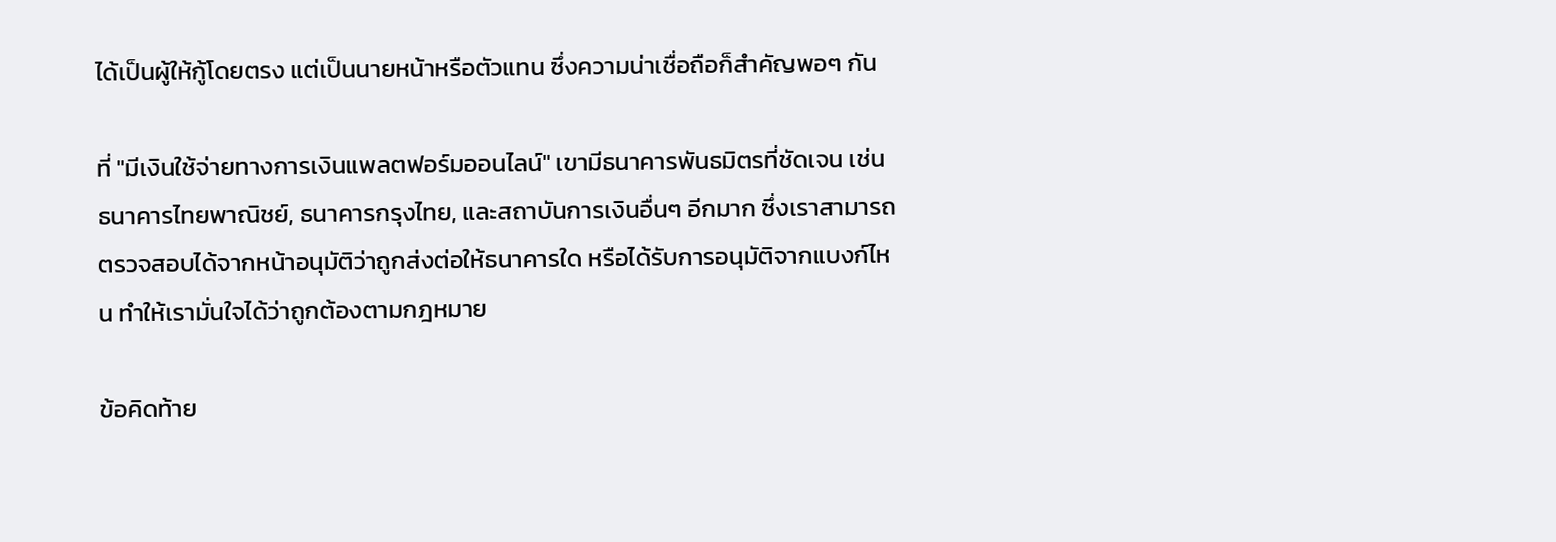ได้เป็นผู้ให้กู้โดยตรง แต่เป็นนายหน้าหรือตัวแทน ซึ่งความน่าเชื่อถือก็สำคัญพอๆ กัน

ที่ "มีเงินใช้จ่ายทางการเงินแพลตฟอร์มออนไลน์" เขามีธนาคารพันธมิตรที่ชัดเจน เช่น ธนาคารไทยพาณิชย์, ธนาคารกรุงไทย, และสถาบันการเงินอื่นๆ อีกมาก ซึ่งเราสามารถตรวจสอบได้จากหน้าอนุมัติว่าถูกส่งต่อให้ธนาคารใด หรือได้รับการอนุมัติจากแบงก์ไหน ทำให้เรามั่นใจได้ว่าถูกต้องตามกฎหมาย

ข้อคิดท้าย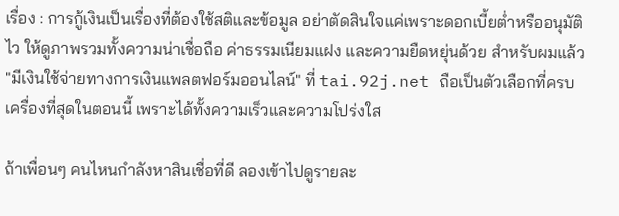เรื่อง : การกู้เงินเป็นเรื่องที่ต้องใช้สติและข้อมูล อย่าตัดสินใจแค่เพราะดอกเบี้ยต่ำหรืออนุมัติไว ให้ดูภาพรวมทั้งความน่าเชื่อถือ ค่าธรรมเนียมแฝง และความยืดหยุ่นด้วย สำหรับผมแล้ว "มีเงินใช้จ่ายทางการเงินแพลตฟอร์มออนไลน์" ที่ tai.92j.net ถือเป็นตัวเลือกที่ครบเครื่องที่สุดในตอนนี้ เพราะได้ทั้งความเร็วและความโปร่งใส

ถ้าเพื่อนๆ คนไหนกำลังหาสินเชื่อที่ดี ลองเข้าไปดูรายละ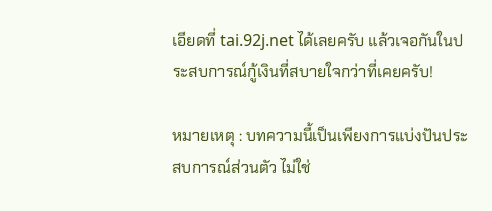เอียดที่ tai.92j.net ได้เลยครับ แล้วเจอกันในประสบการณ์กู้เงินที่สบายใจกว่าที่เคยครับ!

หมายเหตุ : บทความนี้เป็นเพียงการแบ่งปันประสบการณ์ส่วนตัว ไม่ใช่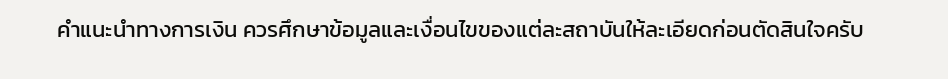คำแนะนำทางการเงิน ควรศึกษาข้อมูลและเงื่อนไขของแต่ละสถาบันให้ละเอียดก่อนตัดสินใจครับ